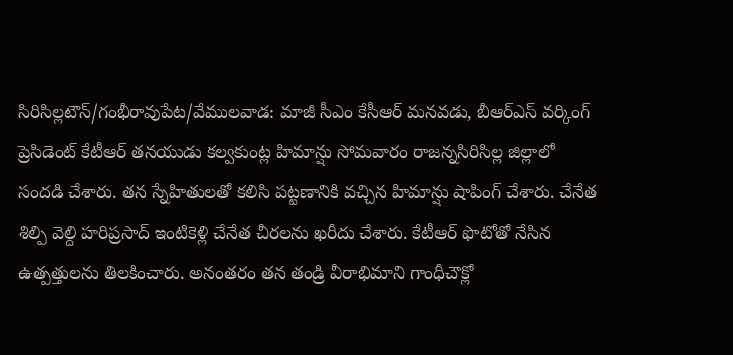సిరిసిల్లటౌన్/గంభీరావుపేట/వేములవాడ: మాజీ సీఎం కేసీఆర్ మనవడు, బీఆర్ఎస్ వర్కింగ్ ప్రెసిడెంట్ కేటీఆర్ తనయుడు కల్వకుంట్ల హిమాన్షు సోమవారం రాజన్నసిరిసిల్ల జిల్లాలో సందడి చేశారు. తన స్నేహితులతో కలిసి పట్టణానికి వచ్చిన హిమాన్షు షాపింగ్ చేశారు. చేనేత శిల్పి వెల్ది హరిప్రసాద్ ఇంటికెళ్లి చేనేత చీరలను ఖరీదు చేశారు. కేటీఆర్ ఫొటోతో నేసిన ఉత్పత్తులను తిలకించారు. అనంతరం తన తండ్రి వీరాభిమాని గాంధీచౌక్లో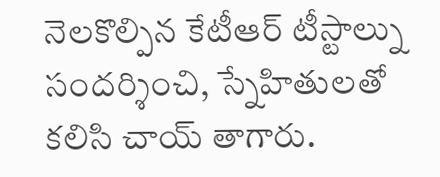నెలకొల్పిన కేటీఆర్ టీస్టాల్ను సందర్శించి, స్నేహితులతో కలిసి చాయ్ తాగారు.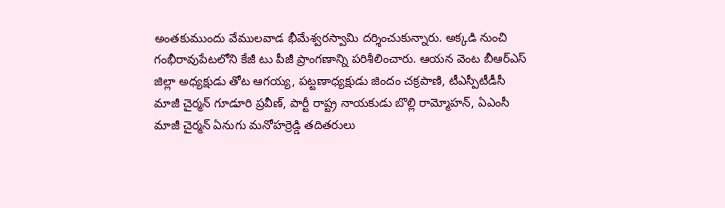అంతకుముందు వేములవాడ భీమేశ్వరస్వామి దర్శించుకున్నారు. అక్కడి నుంచి గంభీరావుపేటలోని కేజీ టు పీజీ ప్రాంగణాన్ని పరిశీలించారు. ఆయన వెంట బీఆర్ఎస్ జిల్లా అధ్యక్షుడు తోట ఆగయ్య, పట్టణాధ్యక్షుడు జిందం చక్రపాణి, టీఎస్పీటీడీసీ మాజీ చైర్మన్ గూడూరి ప్రవీణ్, పార్టీ రాష్ట్ర నాయకుడు బొల్లి రామ్మోహన్, ఏఎంసీ మాజీ చైర్మన్ ఏనుగు మనోహర్రెడ్డి తదితరులు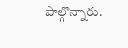పాల్గొన్నారు.